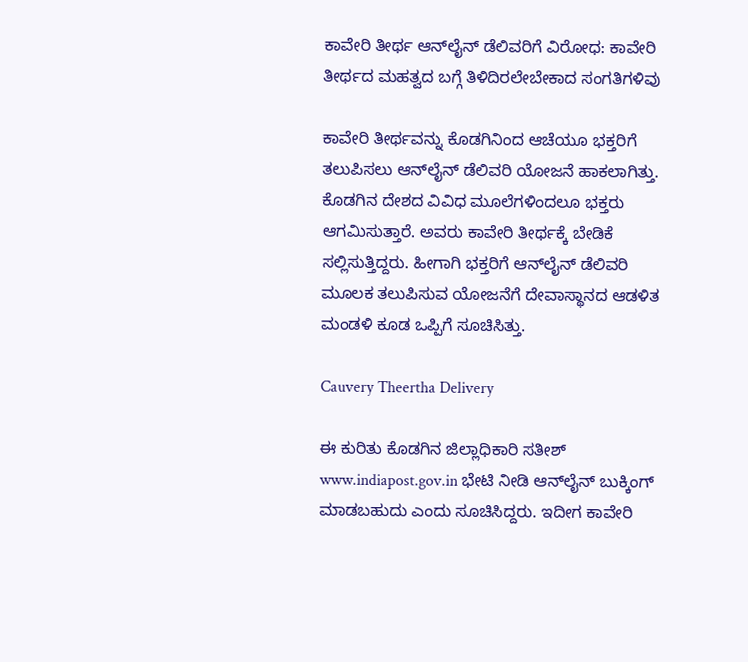ಕಾವೇರಿ ತೀರ್ಥ ಆನ್‌ಲೈನ್ ಡೆಲಿವರಿಗೆ ವಿರೋಧ: ಕಾವೇರಿ ತೀರ್ಥದ ಮಹತ್ವದ ಬಗ್ಗೆ ತಿಳಿದಿರಲೇಬೇಕಾದ ಸಂಗತಿಗಳಿವು

ಕಾವೇರಿ ತೀರ್ಥವನ್ನು ಕೊಡಗಿನಿಂದ ಆಚೆಯೂ ಭಕ್ತರಿಗೆ ತಲುಪಿಸಲು ಆನ್‌ಲೈನ್‌ ಡೆಲಿವರಿ ಯೋಜನೆ ಹಾಕಲಾಗಿತ್ತು. ಕೊಡಗಿನ ದೇಶದ ವಿವಿಧ ಮೂಲೆಗಳಿಂದಲೂ ಭಕ್ತರು ಆಗಮಿಸುತ್ತಾರೆ. ಅವರು ಕಾವೇರಿ ತೀರ್ಥಕ್ಕೆ ಬೇಡಿಕೆ ಸಲ್ಲಿಸುತ್ತಿದ್ದರು. ಹೀಗಾಗಿ ಭಕ್ತರಿಗೆ ಆನ್‌ಲೈನ್‌ ಡೆಲಿವರಿ ಮೂಲಕ ತಲುಪಿಸುವ ಯೋಜನೆಗೆ ದೇವಾಸ್ಥಾನದ ಆಡಳಿತ ಮಂಡಳಿ ಕೂಡ ಒಪ್ಪಿಗೆ ಸೂಚಿಸಿತ್ತು.

Cauvery Theertha Delivery

ಈ ಕುರಿತು ಕೊಡಗಿನ ಜಿಲ್ಲಾಧಿಕಾರಿ ಸತೀಶ್‌ www.indiapost.gov.in ಭೇಟಿ ನೀಡಿ ಆನ್‌ಲೈನ್‌ ಬುಕ್ಕಿಂಗ್‌ ಮಾಡಬಹುದು ಎಂದು ಸೂಚಿಸಿದ್ದರು. ಇದೀಗ ಕಾವೇರಿ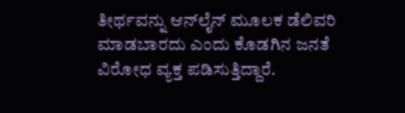ತೀರ್ಥವನ್ನು ಆನ್‌ಲೈನ್‌ ಮೂಲಕ ಡೆಲಿವರಿ ಮಾಡಬಾರದು ಎಂದು ಕೊಡಗಿನ ಜನತೆ ವಿರೋಧ ವ್ಯಕ್ತ ಪಡಿಸುತ್ತಿದ್ದಾರೆ.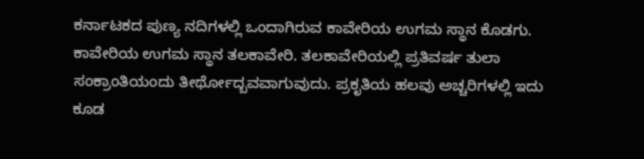ಕರ್ನಾಟಕದ ಪುಣ್ಯ ನದಿಗಳಲ್ಲಿ ಒಂದಾಗಿರುವ ಕಾವೇರಿಯ ಉಗಮ ಸ್ಥಾನ ಕೊಡಗು. ಕಾವೇರಿಯ ಉಗಮ ಸ್ಥಾನ ತಲಕಾವೇರಿ. ತಲಕಾವೇರಿಯಲ್ಲಿ ಪ್ರತಿವರ್ಷ ತುಲಾ ಸಂಕ್ರಾಂತಿಯಂದು ತೀರ್ಥೋದ್ಬವವಾಗುವುದು. ಪ್ರಕೃತಿಯ ಹಲವು ಅಚ್ಚರಿಗಳಲ್ಲಿ ಇದು ಕೂಡ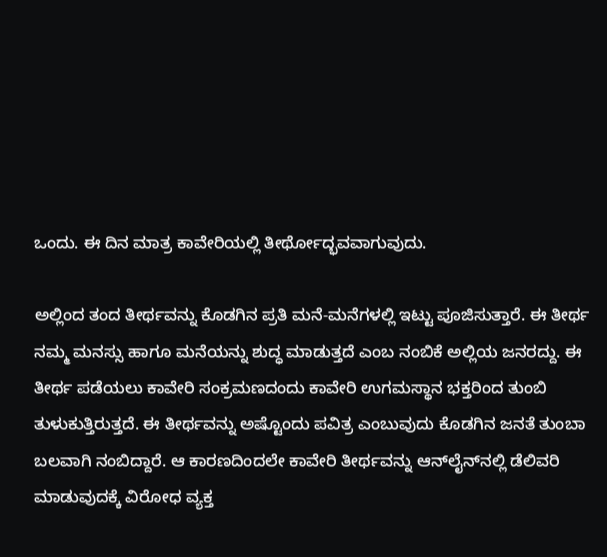ಒಂದು. ಈ ದಿನ ಮಾತ್ರ ಕಾವೇರಿಯಲ್ಲಿ ತೀರ್ಥೋದ್ಭವವಾಗುವುದು.

ಅಲ್ಲಿಂದ ತಂದ ತೀರ್ಥವನ್ನು ಕೊಡಗಿನ ಪ್ರತಿ ಮನೆ-ಮನೆಗಳಲ್ಲಿ ಇಟ್ಟು ಪೂಜಿಸುತ್ತಾರೆ. ಈ ತೀರ್ಥ ನಮ್ಮ ಮನಸ್ಸು ಹಾಗೂ ಮನೆಯನ್ನು ಶುದ್ಧ ಮಾಡುತ್ತದೆ ಎಂಬ ನಂಬಿಕೆ ಅಲ್ಲಿಯ ಜನರದ್ದು. ಈ ತೀರ್ಥ ಪಡೆಯಲು ಕಾವೇರಿ ಸಂಕ್ರಮಣದಂದು ಕಾವೇರಿ ಉಗಮಸ್ಥಾನ ಭಕ್ತರಿಂದ ತುಂಬಿ ತುಳುಕುತ್ತಿರುತ್ತದೆ. ಈ ತೀರ್ಥವನ್ನು ಅಷ್ಟೊಂದು ಪವಿತ್ರ ಎಂಬುವುದು ಕೊಡಗಿನ ಜನತೆ ತುಂಬಾ ಬಲವಾಗಿ ನಂಬಿದ್ದಾರೆ. ಆ ಕಾರಣದಿಂದಲೇ ಕಾವೇರಿ ತೀರ್ಥವನ್ನು ಆನ್‌ಲೈನ್‌ನಲ್ಲಿ ಡೆಲಿವರಿ ಮಾಡುವುದಕ್ಕೆ ವಿರೋಧ ವ್ಯಕ್ತ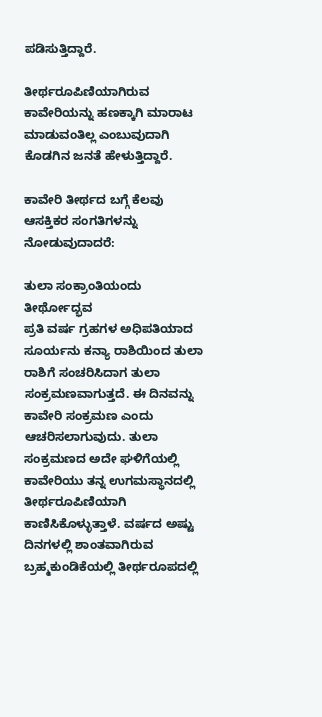ಪಡಿಸುತ್ತಿದ್ದಾರೆ.

ತೀರ್ಥರೂಪಿಣಿಯಾಗಿರುವ ಕಾವೇರಿಯನ್ನು ಹಣಕ್ಕಾಗಿ ಮಾರಾಟ ಮಾಡುವಂತಿಲ್ಲ ಎಂಬುವುದಾಗಿ ಕೊಡಗಿನ ಜನತೆ ಹೇಳುತ್ತಿದ್ದಾರೆ.

ಕಾವೇರಿ ತೀರ್ಥದ ಬಗ್ಗೆ ಕೆಲವು ಆಸಕ್ತಿಕರ ಸಂಗತಿಗಳನ್ನು ನೋಡುವುದಾದರೆ:

ತುಲಾ ಸಂಕ್ರಾಂತಿಯಂದು ತೀರ್ಥೋದ್ಭವ
ಪ್ರತಿ ವರ್ಷ ಗ್ರಹಗಳ ಅಧಿಪತಿಯಾದ ಸೂರ್ಯನು ಕನ್ಯಾ ರಾಶಿಯಿಂದ ತುಲಾ ರಾಶಿಗೆ ಸಂಚರಿಸಿದಾಗ ತುಲಾ ಸಂಕ್ರಮಣವಾಗುತ್ತದೆ. ಈ ದಿನವನ್ನು ಕಾವೇರಿ ಸಂಕ್ರಮಣ ಎಂದು ಆಚರಿಸಲಾಗುವುದು. ತುಲಾ ಸಂಕ್ರಮಣದ ಅದೇ ಘಳಿಗೆಯಲ್ಲಿ ಕಾವೇರಿಯು ತನ್ನ ಉಗಮಸ್ಥಾನದಲ್ಲಿ ತೀರ್ಥರೂಪಿಣಿಯಾಗಿ ಕಾಣಿಸಿಕೊಳ್ಳುತ್ತಾಳೆ. ವರ್ಷದ ಅಷ್ಟು ದಿನಗಳಲ್ಲಿ ಶಾಂತವಾಗಿರುವ ಬ್ರಹ್ಮಕುಂಡಿಕೆಯಲ್ಲಿ ತೀರ್ಥರೂಪದಲ್ಲಿ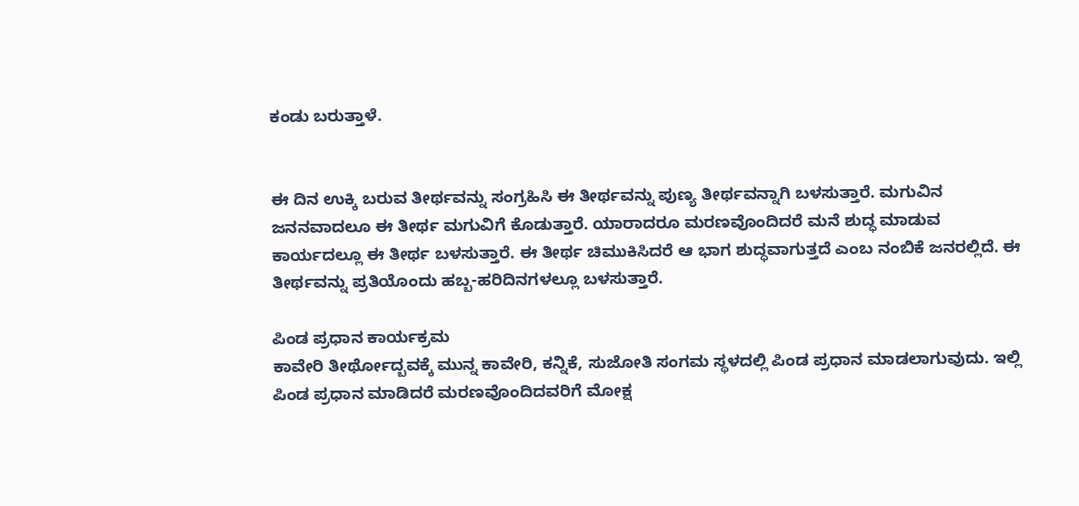ಕಂಡು ಬರುತ್ತಾಳೆ.


ಈ ದಿನ ಉಕ್ಕಿ ಬರುವ ತೀರ್ಥವನ್ನು ಸಂಗ್ರಹಿಸಿ ಈ ತೀರ್ಥವನ್ನು ಪುಣ್ಯ ತೀರ್ಥವನ್ನಾಗಿ ಬಳಸುತ್ತಾರೆ. ಮಗುವಿನ ಜನನವಾದಲೂ ಈ ತೀರ್ಥ ಮಗುವಿಗೆ ಕೊಡುತ್ತಾರೆ. ಯಾರಾದರೂ ಮರಣವೊಂದಿದರೆ ಮನೆ ಶುದ್ಧ ಮಾಡುವ ಕಾರ್ಯದಲ್ಲೂ ಈ ತೀರ್ಥ ಬಳಸುತ್ತಾರೆ. ಈ ತೀರ್ಥ ಚಿಮುಕಿಸಿದರೆ ಆ ಭಾಗ ಶುದ್ಧವಾಗುತ್ತದೆ ಎಂಬ ನಂಬಿಕೆ ಜನರಲ್ಲಿದೆ. ಈ ತೀರ್ಥವನ್ನು ಪ್ರತಿಯೊಂದು ಹಬ್ಬ-ಹರಿದಿನಗಳಲ್ಲೂ ಬಳಸುತ್ತಾರೆ.

ಪಿಂಡ ಪ್ರಧಾನ ಕಾರ್ಯಕ್ರಮ
ಕಾವೇರಿ ತೀರ್ಥೋದ್ಬವಕ್ಕೆ ಮುನ್ನ ಕಾವೇರಿ, ಕನ್ನಿಕೆ, ಸುಜೋತಿ ಸಂಗಮ ಸ್ಥಳದಲ್ಲಿ ಪಿಂಡ ಪ್ರಧಾನ ಮಾಡಲಾಗುವುದು. ಇಲ್ಲಿ ಪಿಂಡ ಪ್ರಧಾನ ಮಾಡಿದರೆ ಮರಣವೊಂದಿದವರಿಗೆ ಮೋಕ್ಷ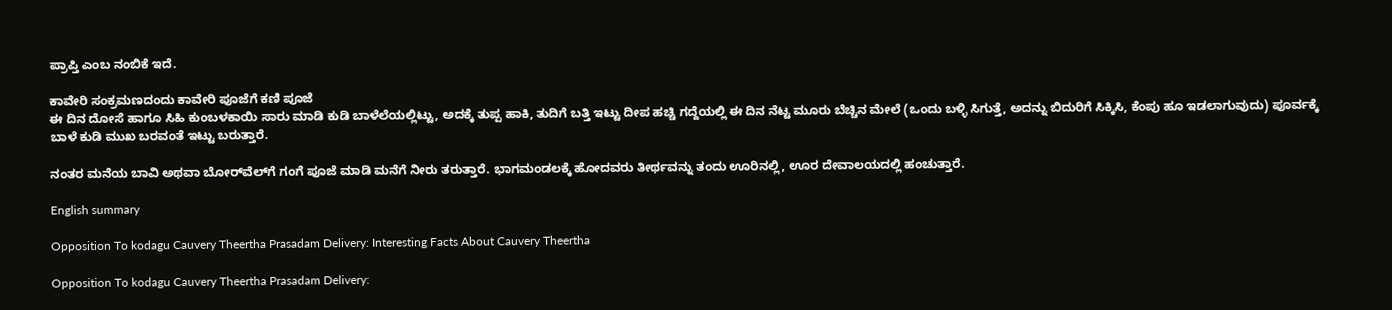ಪ್ರಾಪ್ತಿ ಎಂಬ ನಂಬಿಕೆ ಇದೆ.

ಕಾವೇರಿ ಸಂಕ್ರಮಣದಂದು ಕಾವೇರಿ ಪೂಜೆಗೆ ಕಣಿ ಪೂಜೆ
ಈ ದಿನ ದೋಸೆ ಹಾಗೂ ಸಿಹಿ ಕುಂಬಳಕಾಯಿ ಸಾರು ಮಾಡಿ ಕುಡಿ ಬಾಳೆಲೆಯಲ್ಲಿಟ್ಟು, ಅದಕ್ಕೆ ತುಪ್ಪ ಹಾಕಿ, ತುದಿಗೆ ಬತ್ತಿ ಇಟ್ಟು ದೀಪ ಹಚ್ಚಿ ಗದ್ದೆಯಲ್ಲಿ ಈ ದಿನ ನೆಟ್ಟ ಮೂರು ಬೆಚ್ಚಿನ ಮೇಲೆ (ಒಂದು ಬಳ್ಳಿ ಸಿಗುತ್ತೆ, ಅದನ್ನು ಬಿದುರಿಗೆ ಸಿಕ್ಕಿಸಿ, ಕೆಂಪು ಹೂ ಇಡಲಾಗುವುದು) ಪೂರ್ವಕ್ಕೆ ಬಾಳೆ ಕುಡಿ ಮುಖ ಬರವಂತೆ ಇಟ್ಟು ಬರುತ್ತಾರೆ.

ನಂತರ ಮನೆಯ ಬಾವಿ ಅಥವಾ ಬೋರ್‌ವೆಲ್‌ಗೆ ಗಂಗೆ ಪೂಜೆ ಮಾಡಿ ಮನೆಗೆ ನೀರು ತರುತ್ತಾರೆ. ಭಾಗಮಂಡಲಕ್ಕೆ ಹೋದವರು ತೀರ್ಥವನ್ನು ತಂದು ಊರಿನಲ್ಲಿ, ಊರ ದೇವಾಲಯದಲ್ಲಿ ಹಂಚುತ್ತಾರೆ.

English summary

Opposition To kodagu Cauvery Theertha Prasadam Delivery: Interesting Facts About Cauvery Theertha

Opposition To kodagu Cauvery Theertha Prasadam Delivery: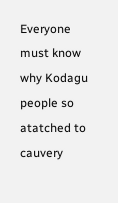Everyone must know why Kodagu people so atatched to cauvery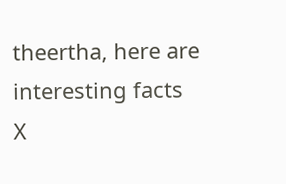theertha, here are interesting facts
X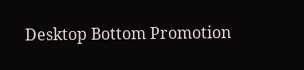Desktop Bottom Promotion